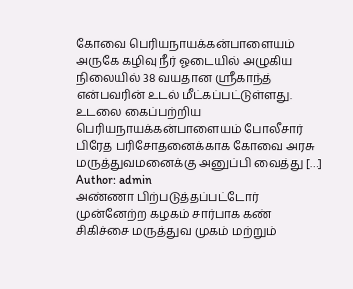கோவை பெரியநாயக்கன்பாளையம் அருகே கழிவு நீர் ஓடையில் அழுகிய நிலையில் 38 வயதான ஸ்ரீகாந்த் என்பவரின் உடல் மீட்கப்பட்டுள்ளது. உடலை கைப்பற்றிய பெரியநாயக்கன்பாளையம் போலீசார் பிரேத பரிசோதனைக்காக கோவை அரசு மருத்துவமனைக்கு அனுப்பி வைத்து […]
Author: admin
அண்ணா பிற்படுத்தப்பட்டோர் முன்னேற்ற கழகம் சார்பாக கண் சிகிச்சை மருத்துவ முகம் மற்றும்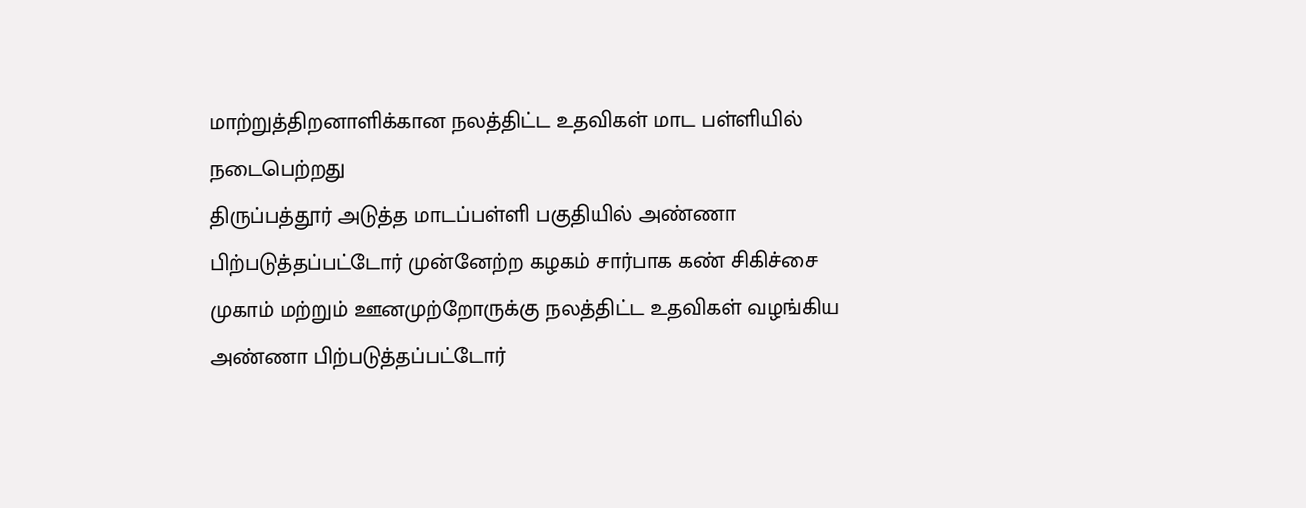மாற்றுத்திறனாளிக்கான நலத்திட்ட உதவிகள் மாட பள்ளியில் நடைபெற்றது
திருப்பத்தூர் அடுத்த மாடப்பள்ளி பகுதியில் அண்ணா பிற்படுத்தப்பட்டோர் முன்னேற்ற கழகம் சார்பாக கண் சிகிச்சை முகாம் மற்றும் ஊனமுற்றோருக்கு நலத்திட்ட உதவிகள் வழங்கிய அண்ணா பிற்படுத்தப்பட்டோர்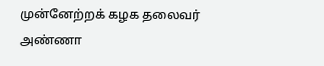முன்னேற்றக் கழக தலைவர் அண்ணா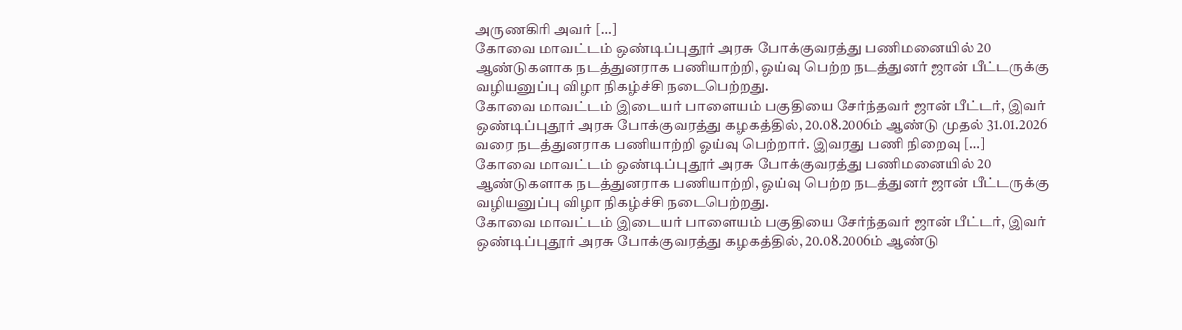அருணகிரி அவர் […]
கோவை மாவட்டம் ஒண்டிப்புதூர் அரசு போக்குவரத்து பணிமனையில் 20 ஆண்டுகளாக நடத்துனராக பணியாற்றி, ஓய்வு பெற்ற நடத்துனர் ஜான் பீட்டருக்கு வழியனுப்பு விழா நிகழ்ச்சி நடைபெற்றது.
கோவை மாவட்டம் இடையர் பாளையம் பகுதியை சேர்ந்தவர் ஜான் பீட்டர், இவர் ஒண்டிப்புதூர் அரசு போக்குவரத்து கழகத்தில், 20.08.2006ம் ஆண்டு முதல் 31.01.2026 வரை நடத்துனராக பணியாற்றி ஓய்வு பெற்றார். இவரது பணி நிறைவு […]
கோவை மாவட்டம் ஒண்டிப்புதூர் அரசு போக்குவரத்து பணிமனையில் 20 ஆண்டுகளாக நடத்துனராக பணியாற்றி, ஓய்வு பெற்ற நடத்துனர் ஜான் பீட்டருக்கு வழியனுப்பு விழா நிகழ்ச்சி நடைபெற்றது.
கோவை மாவட்டம் இடையர் பாளையம் பகுதியை சேர்ந்தவர் ஜான் பீட்டர், இவர் ஒண்டிப்புதூர் அரசு போக்குவரத்து கழகத்தில், 20.08.2006ம் ஆண்டு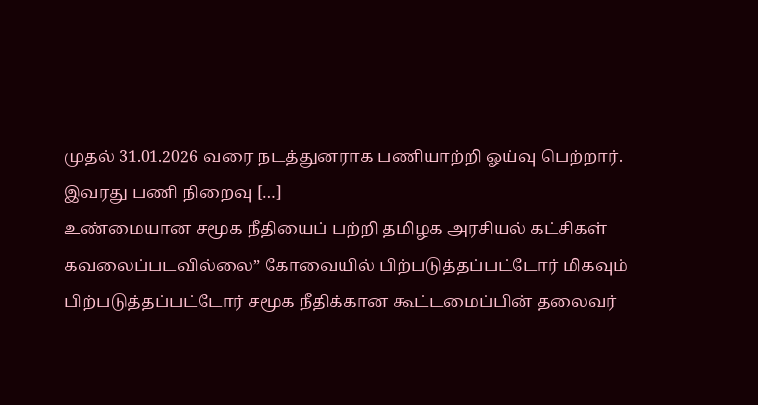முதல் 31.01.2026 வரை நடத்துனராக பணியாற்றி ஓய்வு பெற்றார். இவரது பணி நிறைவு […]
உண்மையான சமூக நீதியைப் பற்றி தமிழக அரசியல் கட்சிகள் கவலைப்படவில்லை” கோவையில் பிற்படுத்தப்பட்டோர் மிகவும் பிற்படுத்தப்பட்டோர் சமூக நீதிக்கான கூட்டமைப்பின் தலைவர்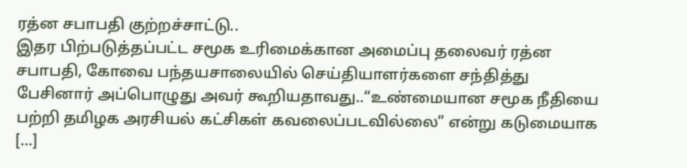ரத்ன சபாபதி குற்றச்சாட்டு..
இதர பிற்படுத்தப்பட்ட சமூக உரிமைக்கான அமைப்பு தலைவர் ரத்ன சபாபதி, கோவை பந்தயசாலையில் செய்தியாளர்களை சந்தித்து பேசினார் அப்பொழுது அவர் கூறியதாவது..“உண்மையான சமூக நீதியை பற்றி தமிழக அரசியல் கட்சிகள் கவலைப்படவில்லை” என்று கடுமையாக […]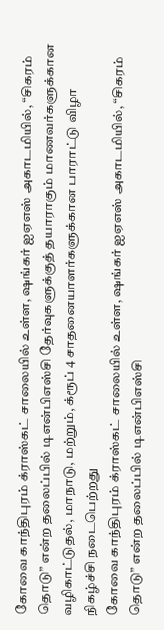கோவை காந்திபுரம் க்ராஸ்கட் சாலையில் உள்ள, ஷங்கர் ஐஏஎஸ் அகாடமியில், “சிகரம் தொடு” என்ற தலைப்பில் டிஎன்பிஎஸ்சி தேர்வுகளுக்குத் தயாராகும் மாணவர்களுக்கான வழிகாட்டுதல், மாநாடு, மற்றும், க்ரூப் 4 சாதனையாளர்களுக்கான பாராட்டு விழா நிகழ்ச்சி நடைபெற்றது
கோவை காந்திபுரம் க்ராஸ்கட் சாலையில் உள்ள, ஷங்கர் ஐஏஎஸ் அகாடமியில், “சிகரம் தொடு” என்ற தலைப்பில் டிஎன்பிஎஸ்சி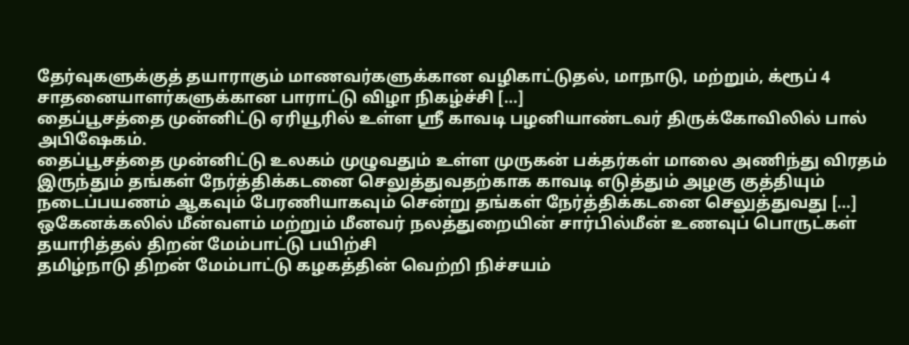தேர்வுகளுக்குத் தயாராகும் மாணவர்களுக்கான வழிகாட்டுதல், மாநாடு, மற்றும், க்ரூப் 4 சாதனையாளர்களுக்கான பாராட்டு விழா நிகழ்ச்சி […]
தைப்பூசத்தை முன்னிட்டு ஏரியூரில் உள்ள ஸ்ரீ காவடி பழனியாண்டவர் திருக்கோவிலில் பால் அபிஷேகம்.
தைப்பூசத்தை முன்னிட்டு உலகம் முழுவதும் உள்ள முருகன் பக்தர்கள் மாலை அணிந்து விரதம் இருந்தும் தங்கள் நேர்த்திக்கடனை செலுத்துவதற்காக காவடி எடுத்தும் அழகு குத்தியும் நடைப்பயணம் ஆகவும் பேரணியாகவும் சென்று தங்கள் நேர்த்திக்கடனை செலுத்துவது […]
ஒகேனக்கலில் மீன்வளம் மற்றும் மீனவர் நலத்துறையின் சார்பில்மீன் உணவுப் பொருட்கள் தயாரித்தல் திறன் மேம்பாட்டு பயிற்சி
தமிழ்நாடு திறன் மேம்பாட்டு கழகத்தின் வெற்றி நிச்சயம்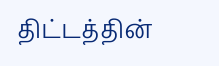திட்டத்தின்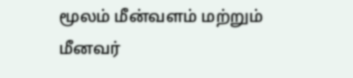மூலம் மீன்வளம் மற்றும் மீனவர்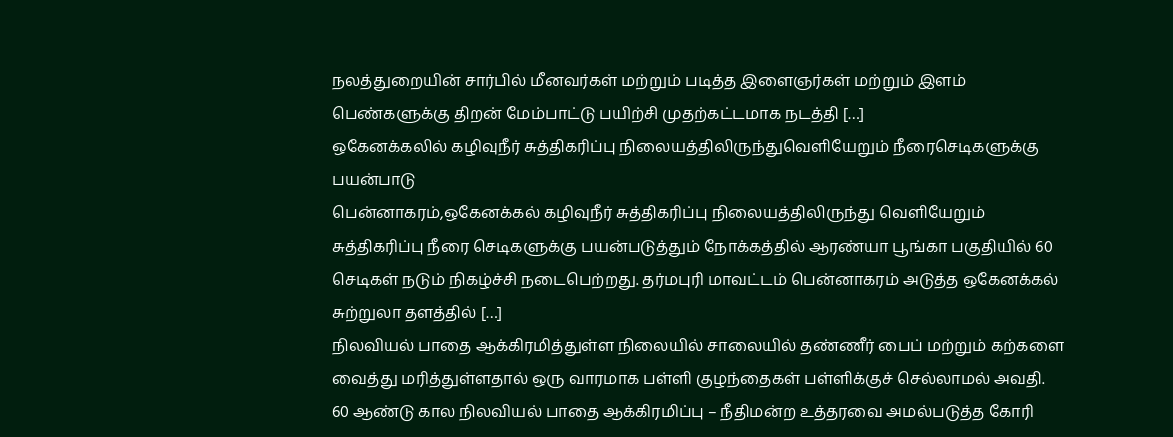நலத்துறையின் சார்பில் மீனவர்கள் மற்றும் படித்த இளைஞர்கள் மற்றும் இளம் பெண்களுக்கு திறன் மேம்பாட்டு பயிற்சி முதற்கட்டமாக நடத்தி […]
ஒகேனக்கலில் கழிவுநீர் சுத்திகரிப்பு நிலையத்திலிருந்துவெளியேறும் நீரைசெடிகளுக்கு பயன்பாடு
பென்னாகரம்,ஒகேனக்கல் கழிவுநீர் சுத்திகரிப்பு நிலையத்திலிருந்து வெளியேறும் சுத்திகரிப்பு நீரை செடிகளுக்கு பயன்படுத்தும் நோக்கத்தில் ஆரண்யா பூங்கா பகுதியில் 60 செடிகள் நடும் நிகழ்ச்சி நடைபெற்றது. தர்மபுரி மாவட்டம் பென்னாகரம் அடுத்த ஒகேனக்கல் சுற்றுலா தளத்தில் […]
நிலவியல் பாதை ஆக்கிரமித்துள்ள நிலையில் சாலையில் தண்ணீர் பைப் மற்றும் கற்களை வைத்து மரித்துள்ளதால் ஒரு வாரமாக பள்ளி குழந்தைகள் பள்ளிக்குச் செல்லாமல் அவதி.
60 ஆண்டு கால நிலவியல் பாதை ஆக்கிரமிப்பு – நீதிமன்ற உத்தரவை அமல்படுத்த கோரி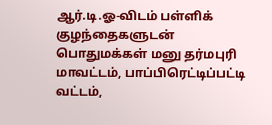ஆர்.டி.ஓ-விடம் பள்ளிக் குழந்தைகளுடன் பொதுமக்கள் மனு தர்மபுரி மாவட்டம், பாப்பிரெட்டிப்பட்டி வட்டம்,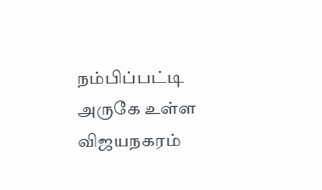நம்பிப்பட்டி அருகே உள்ள விஜயநகரம்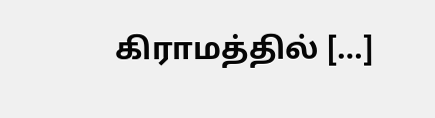கிராமத்தில் […]